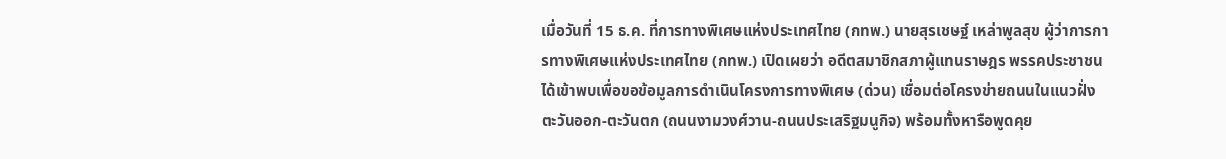เมื่อวันที่ 15 ธ.ค. ที่การทางพิเศษแห่งประเทศไทย (กทพ.) นายสุรเชษฐ์ เหล่าพูลสุข ผู้ว่าการการทางพิเศษแห่งประเทศไทย (กทพ.) เปิดเผยว่า อดีตสมาชิกสภาผู้แทนราษฎร พรรคประชาชน ได้เข้าพบเพื่อขอข้อมูลการดำเนินโครงการทางพิเศษ (ด่วน) เชื่อมต่อโครงข่ายถนนในแนวฝั่งตะวันออก-ตะวันตก (ถนนงามวงศ์วาน-ถนนประเสริฐมนูกิจ) พร้อมทั้งหารือพูดคุย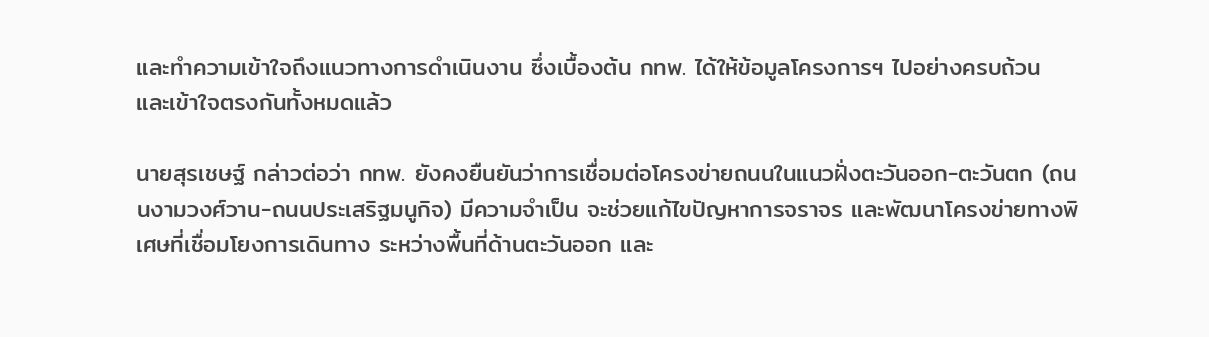และทำความเข้าใจถึงแนวทางการดำเนินงาน ซึ่งเบื้องต้น กทพ. ได้ให้ข้อมูลโครงการฯ ไปอย่างครบถ้วน และเข้าใจตรงกันทั้งหมดแล้ว

นายสุรเชษฐ์ กล่าวต่อว่า กทพ. ยังคงยืนยันว่าการเชื่อมต่อโครงข่ายถนนในแนวฝั่งตะวันออก-ตะวันตก (ถนนงามวงศ์วาน-ถนนประเสริฐมนูกิจ) มีความจำเป็น จะช่วยแก้ไขปัญหาการจราจร และพัฒนาโครงข่ายทางพิเศษที่เชื่อมโยงการเดินทาง ระหว่างพื้นที่ด้านตะวันออก และ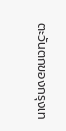ตะวันตกของกรุงเท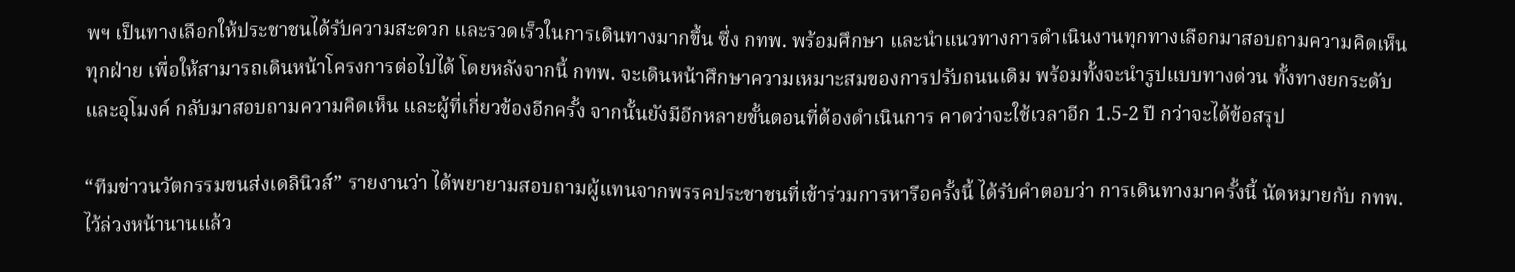พฯ เป็นทางเลือกให้ประชาชนได้รับความสะดวก และรวดเร็วในการเดินทางมากขึ้น ซึ่ง กทพ. พร้อมศึกษา และนำแนวทางการดำเนินงานทุกทางเลือกมาสอบถามความคิดเห็นทุกฝ่าย เพื่อให้สามารถเดินหน้าโครงการต่อไปได้ โดยหลังจากนี้ กทพ. จะเดินหน้าศึกษาความเหมาะสมของการปรับถนนเดิม พร้อมทั้งจะนำรูปแบบทางด่วน ทั้งทางยกระดับ และอุโมงค์ กลับมาสอบถามความคิดเห็น และผู้ที่เกี่ยวข้องอีกครั้ง จากนั้นยังมีอีกหลายขั้นตอนที่ต้องดำเนินการ คาดว่าจะใช้เวลาอีก 1.5-2 ปี กว่าจะได้ข้อสรุป

“ทีมข่าวนวัตกรรมขนส่งเดลินิวส์” รายงานว่า ได้พยายามสอบถามผู้แทนจากพรรคประชาชนที่เข้าร่วมการหารือครั้งนี้ ได้รับคำตอบว่า การเดินทางมาครั้งนี้ นัดหมายกับ กทพ. ไว้ล่วงหน้านานแล้ว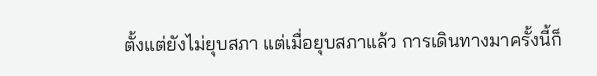ตั้งแต่ยังไม่ยุบสภา แต่เมื่อยุบสภาแล้ว การเดินทางมาครั้งนี้ก็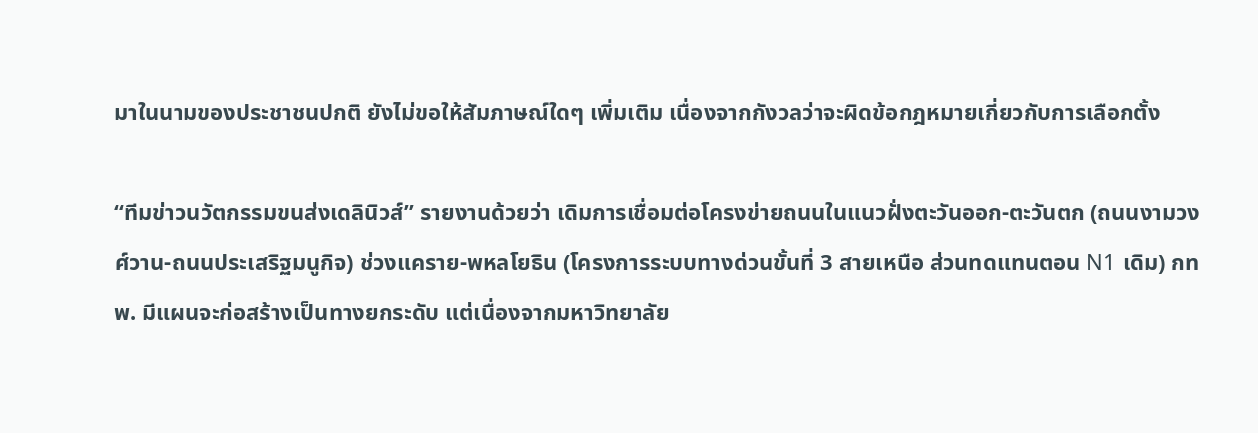มาในนามของประชาชนปกติ ยังไม่ขอให้สัมภาษณ์ใดๆ เพิ่มเติม เนื่องจากกังวลว่าจะผิดข้อกฎหมายเกี่ยวกับการเลือกตั้ง

“ทีมข่าวนวัตกรรมขนส่งเดลินิวส์” รายงานด้วยว่า เดิมการเชื่อมต่อโครงข่ายถนนในแนวฝั่งตะวันออก-ตะวันตก (ถนนงามวงศ์วาน-ถนนประเสริฐมนูกิจ) ช่วงแคราย-พหลโยธิน (โครงการระบบทางด่วนขั้นที่ 3 สายเหนือ ส่วนทดแทนตอน N1 เดิม) กทพ. มีแผนจะก่อสร้างเป็นทางยกระดับ แต่เนื่องจากมหาวิทยาลัย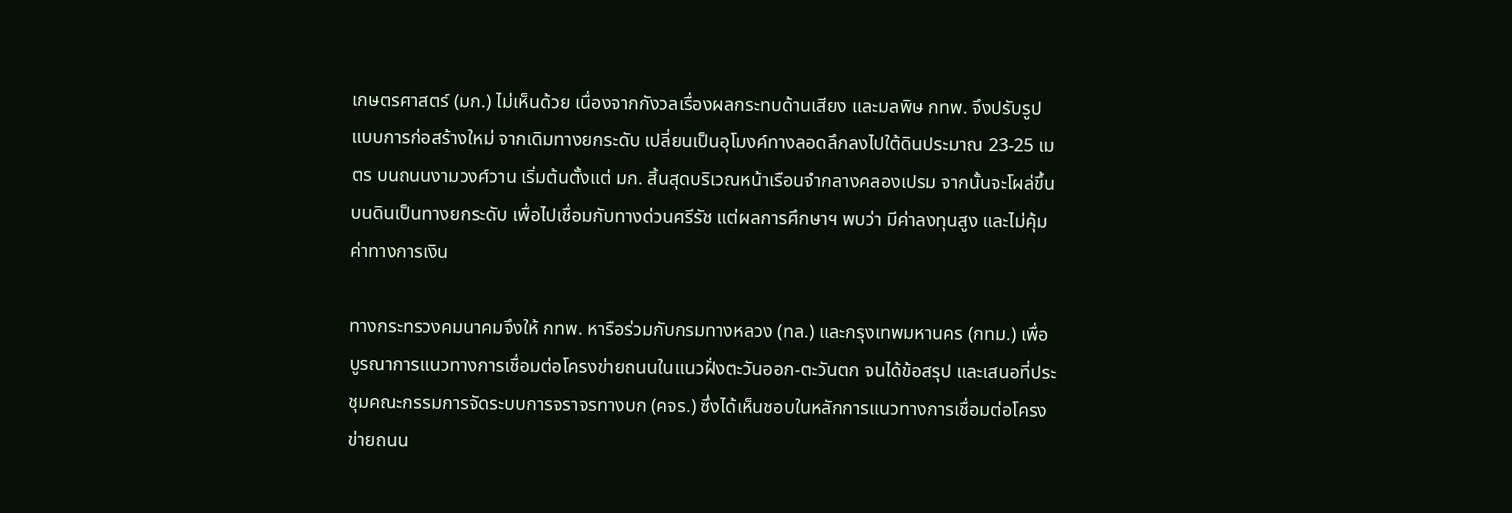เกษตรศาสตร์ (มก.) ไม่เห็นด้วย เนื่องจากกังวลเรื่องผลกระทบด้านเสียง และมลพิษ กทพ. จึงปรับรูปแบบการก่อสร้างใหม่ จากเดิมทางยกระดับ เปลี่ยนเป็นอุโมงค์ทางลอดลึกลงไปใต้ดินประมาณ 23-25 เมตร บนถนนงามวงศ์วาน เริ่มต้นตั้งแต่ มก. สิ้นสุดบริเวณหน้าเรือนจำกลางคลองเปรม จากนั้นจะโผล่ขึ้นบนดินเป็นทางยกระดับ เพื่อไปเชื่อมกับทางด่วนศรีรัช แต่ผลการศึกษาฯ พบว่า มีค่าลงทุนสูง และไม่คุ้มค่าทางการเงิน

ทางกระทรวงคมนาคมจึงให้ กทพ. หารือร่วมกับกรมทางหลวง (ทล.) และกรุงเทพมหานคร (กทม.) เพื่อบูรณาการแนวทางการเชื่อมต่อโครงข่ายถนนในแนวฝั่งตะวันออก-ตะวันตก จนได้ข้อสรุป และเสนอที่ประชุมคณะกรรมการจัดระบบการจราจรทางบก (คจร.) ซึ่งได้เห็นชอบในหลักการแนวทางการเชื่อมต่อโครงข่ายถนน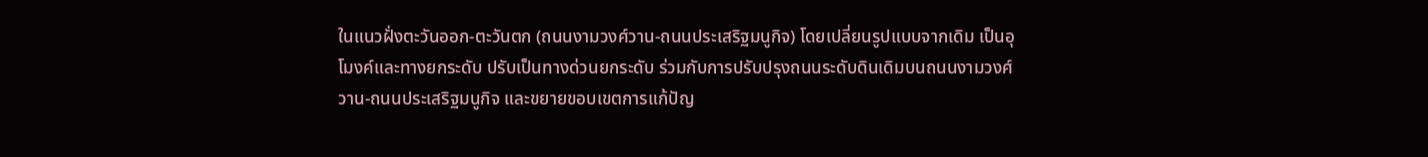ในแนวฝั่งตะวันออก-ตะวันตก (ถนนงามวงศ์วาน-ถนนประเสริฐมนูกิจ) โดยเปลี่ยนรูปแบบจากเดิม เป็นอุโมงค์และทางยกระดับ ปรับเป็นทางด่วนยกระดับ ร่วมกับการปรับปรุงถนนระดับดินเดิมบนถนนงามวงศ์วาน-ถนนประเสริฐมนูกิจ และขยายขอบเขตการแก้ปัญ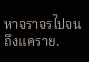หาจราจรไปจนถึงแคราย.